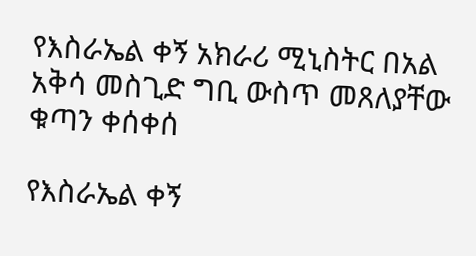የእስራኤል ቀኝ አክራሪ ሚኒስትር በአል አቅሳ መስጊድ ግቢ ውስጥ መጸለያቸው ቁጣን ቀሰቀሰ

የእስራኤል ቀኝ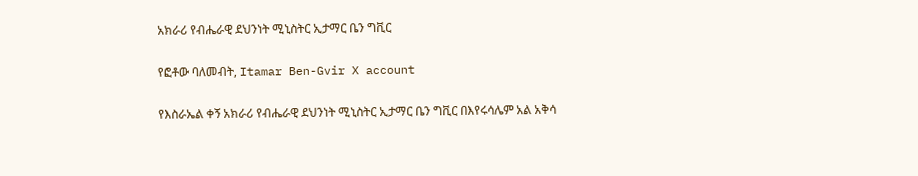አክራሪ የብሔራዊ ደህንነት ሚኒስትር ኢታማር ቤን ግቪር

የፎቶው ባለመብት, Itamar Ben-Gvir X account

የእስራኤል ቀኝ አክራሪ የብሔራዊ ደህንነት ሚኒስትር ኢታማር ቤን ግቪር በእየሩሳሌም አል አቅሳ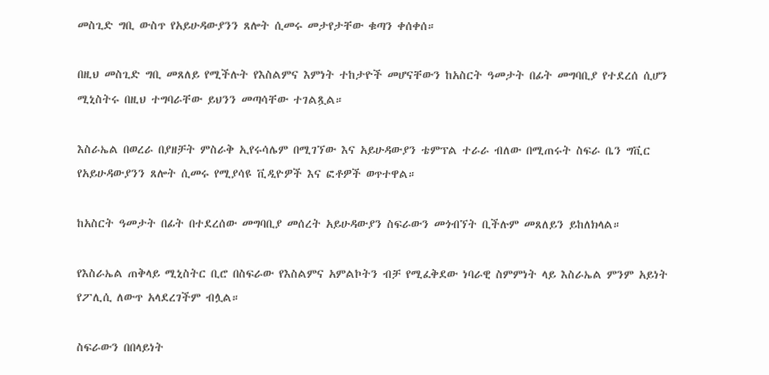መስጊድ ግቢ ውስጥ የአይሁዳውያንን ጸሎት ሲመሩ መታየታቸው ቁጣን ቀሰቀሰ።

በዚህ መስጊድ ግቢ መጸለይ የሚችሉት የእስልምና እምነት ተከታዮች መሆናቸውን ከአስርት ዓመታት በፊት መግባቢያ የተደረሰ ሲሆን ሚኒስትሩ በዚህ ተግባራቸው ይህንን መጣሳቸው ተገልጿል።

እስራኤል በወረራ በያዘቻት ምስራቅ ኢየሩሳሌም በሚገኘው እና አይሁዳውያን ቴምፕል ተራራ ብለው በሚጠሩት ስፍራ ቤን ግቪር የአይሁዳውያንን ጸሎት ሲመሩ የሚያሳዩ ቪዲዮዎች እና ፎቶዎች ወጥተዋል።

ከአስርት ዓመታት በፊት በተደረሰው መግባቢያ መሰረት አይሁዳውያን ስፍራውን መጎብኘት ቢችሉም መጸለይን ይከለክላል።

የእስራኤል ጠቅላይ ሚኒስትር ቢሮ በስፍራው የእስልምና አምልኮትን ብቻ የሚፈቅደው ነባራዊ ስምምነት ላይ እስራኤል ምንም አይነት የፖሊሲ ለውጥ አላደረገችም ብሏል።

ስፍራውን በበላይነት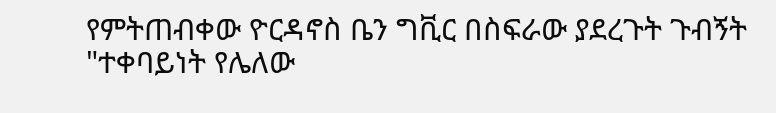የምትጠብቀው ዮርዳኖስ ቤን ግቪር በስፍራው ያደረጉት ጉብኝት "ተቀባይነት የሌለው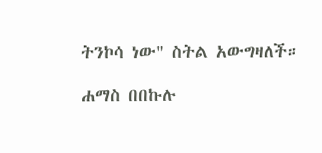ትንኮሳ ነው" ስትል አውግዛለች።

ሐማስ በበኩሉ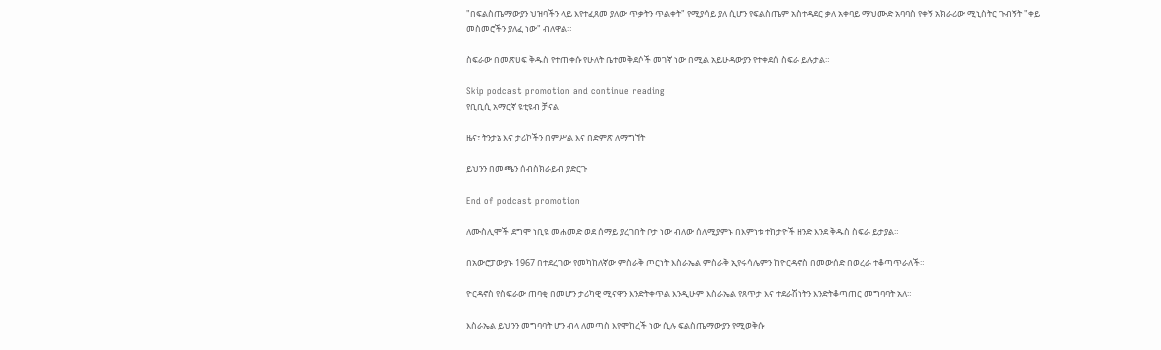"በፍልስጤማውያን ህዝባችን ላይ እየተፈጸመ ያለው ጥቃትን ጥልቀት" የሚያሳይ ያለ ሲሆን የፍልስጤም አስተዳደር ቃለ አቀባይ ማህሙድ አባባስ የቀኝ አክራሪው ሚኒስትር ጉብኝት "ቀይ መስመሮችን ያለፈ ነው" ብለዋል።

ስፍራው በመጽሀፍ ቅዱስ የተጠቀሱ የሁለት ቤተመቅደሶች መገኛ ነው በሚል አይሁዳውያን የተቀደሰ ስፍራ ይሉታል።

Skip podcast promotion and continue reading
የቢቢሲ አማርኛ ዩቲዩብ ቻናል

ዜና፣ ትንታኔ እና ታሪኮችን በምሥል እና በድምጽ ለማግኘት

ይህንን በመጫን ሰብስክራይብ ያድርጉ

End of podcast promotion

ለሙስሊሞች ደግሞ ነቢዩ መሐመድ ወደ ሰማይ ያረገበት ቦታ ነው ብለው ሰለሚያምኑ በእምነቱ ተከታዮች ዘንድ እንደ ቅዱስ ስፍራ ይታያል።

በአውሮፓውያኑ 1967 በተደረገው የመካከለኛው ምስራቅ ጦርነት እስራኤል ምስራቅ ኢየሩሳሌምን ከዮርዳኖስ በመውሰድ በወረራ ተቆጣጥራለች።

ዮርዳኖስ የስፍራው ጠባቂ በመሆን ታሪካዊ ሚናዋን እንድትቀጥል እንዲሁም እስራኤል የጸጥታ እና ተደራሽነትን እንድትቆጣጠር መግባባት አለ።

እስራኤል ይህንን መግባባት ሆን ብላ ለመጣስ እየሞከረች ነው ሲሉ ፍልስጤማውያን የሚወቅሱ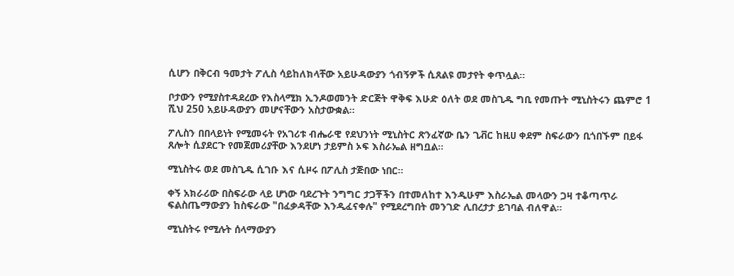ሲሆን በቅርብ ዓመታት ፖሊስ ሳይከለክላቸው አይሁዳውያን ጎብኝዎች ሲጸልዩ መታየት ቀጥሏል።

ቦታውን የሚያስተዳደረው የእስላሚክ ኢንዶወመንት ድርጅት ዋቅፍ እሁድ ዕለት ወደ መስጊዱ ግቢ የመጡት ሚኒስትሩን ጨምሮ 1 ሺህ 250 አይሁዳውያን መሆናቸውን አስታውቋል።

ፖሊስን በበላይነት የሚመሩት የአገሪቱ ብሔራዊ የደህንነት ሚኒስትር ጽንፈኛው ቤን ጊቭር ከዚሀ ቀደም ስፍራውን ቢጎበኙም በይፋ ጸሎት ሲያደርጉ የመጀመሪያቸው እንደሆነ ታይምስ ኦፍ እስራኤል ዘግቧል።

ሚኒስትሩ ወደ መስጊዱ ሲገቡ እና ሲዞሩ በፖሊስ ታጅበው ነበር።

ቀኝ አክራሪው በስፍራው ላይ ሆነው ባደረጉት ንግግር ታጋቾችን በተመለከተ እንዲሁም እስራኤል መላውን ጋዛ ተቆጣጥራ ፍልስጤማውያን ከስፍራው "በፈቃዳቸው እንዲፈናቀሉ" የሚደረግበት መንገድ ሊበረታታ ይገባል ብለዋል።

ሚኒስትሩ የሚሉት ሰላማውያን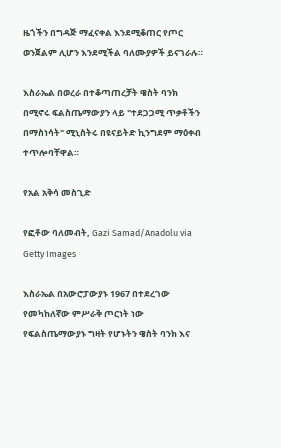ዜጎችን በግዳጅ ማፈናቀል እንደሚቆጠር የጦር ወንጀልም ሊሆን እንደሚችል ባለሙያዎች ይናገራሉ።

እስራኤል በወረራ በተቆጣጠረቻት ዌስት ባንክ በሚኖሩ ፍልስጤማውያን ላይ "ተደጋጋሚ ጥቃቶችን በማስነሳት" ሚኒስትሩ በዩናይትድ ኪንግደም ማዕቀብ ተጥሎባቸዋል።

የአል አቅሳ መስጊድ

የፎቶው ባለመብት, Gazi Samad/Anadolu via Getty Images

እስራኤል በአውሮፓውያኑ 1967 በተደረገው የመካከለኛው ምሥራቅ ጦርነት ነው የፍልስጤማውያኑ ግዛት የሆኑትን ዌስት ባንክ እና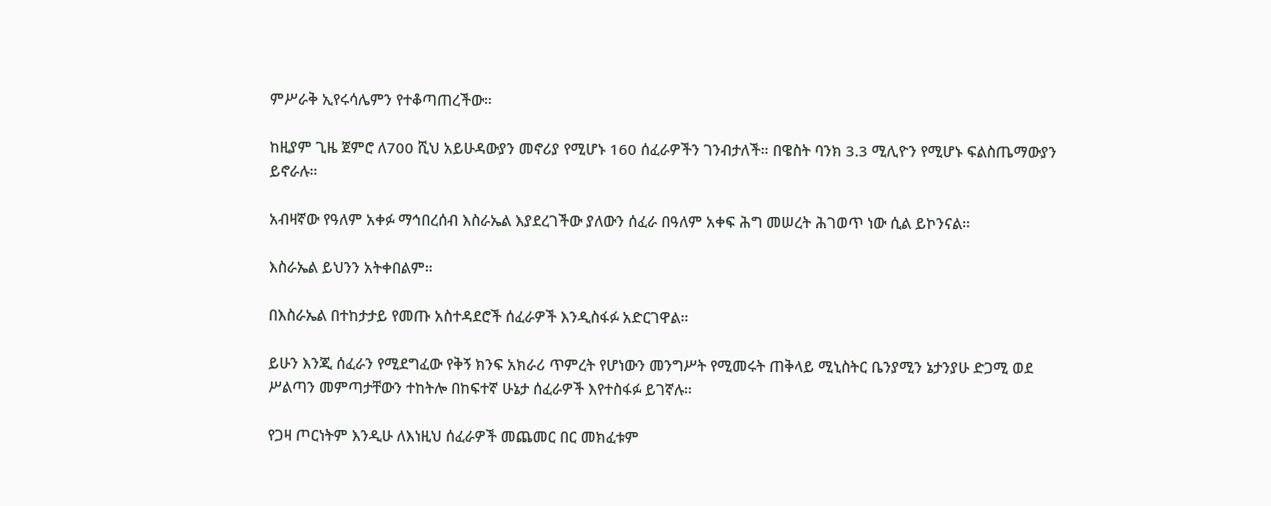ምሥራቅ ኢየሩሳሌምን የተቆጣጠረችው።

ከዚያም ጊዜ ጀምሮ ለ700 ሺህ አይሁዳውያን መኖሪያ የሚሆኑ 160 ሰፈራዎችን ገንብታለች። በዌስት ባንክ 3.3 ሚሊዮን የሚሆኑ ፍልስጤማውያን ይኖራሉ።

አብዛኛው የዓለም አቀፉ ማኅበረሰብ እስራኤል እያደረገችው ያለውን ሰፈራ በዓለም አቀፍ ሕግ መሠረት ሕገወጥ ነው ሲል ይኮንናል።

እስራኤል ይህንን አትቀበልም።

በእስራኤል በተከታታይ የመጡ አስተዳደሮች ሰፈራዎች እንዲስፋፉ አድርገዋል።

ይሁን እንጂ ሰፈራን የሚደግፈው የቅኝ ክንፍ አክራሪ ጥምረት የሆነውን መንግሥት የሚመሩት ጠቅላይ ሚኒስትር ቤንያሚን ኔታንያሁ ድጋሚ ወደ ሥልጣን መምጣታቸውን ተከትሎ በከፍተኛ ሁኔታ ሰፈራዎች እየተስፋፉ ይገኛሉ።

የጋዛ ጦርነትም እንዲሁ ለእነዚህ ሰፈራዎች መጨመር በር መክፈቱም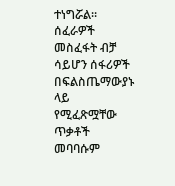ተነግሯል። ሰፈራዎች መስፈፋት ብቻ ሳይሆን ሰፋሪዎች በፍልስጤማውያኑ ላይ የሚፈጽሟቸው ጥቃቶች መባባሱም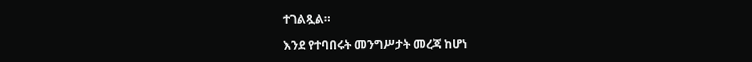ተገልጿል።

እንደ የተባበሩት መንግሥታት መረጃ ከሆነ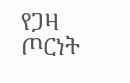የጋዛ ጦርነት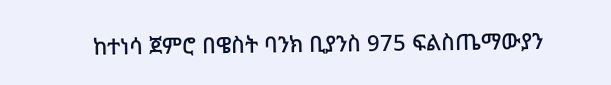ከተነሳ ጀምሮ በዌስት ባንክ ቢያንስ 975 ፍልስጤማውያን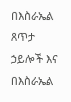በእስራኤል ጸጥታ ኃይሎች እና በእስራኤል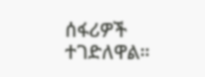ሰፋሪዎች ተገድለዋል።